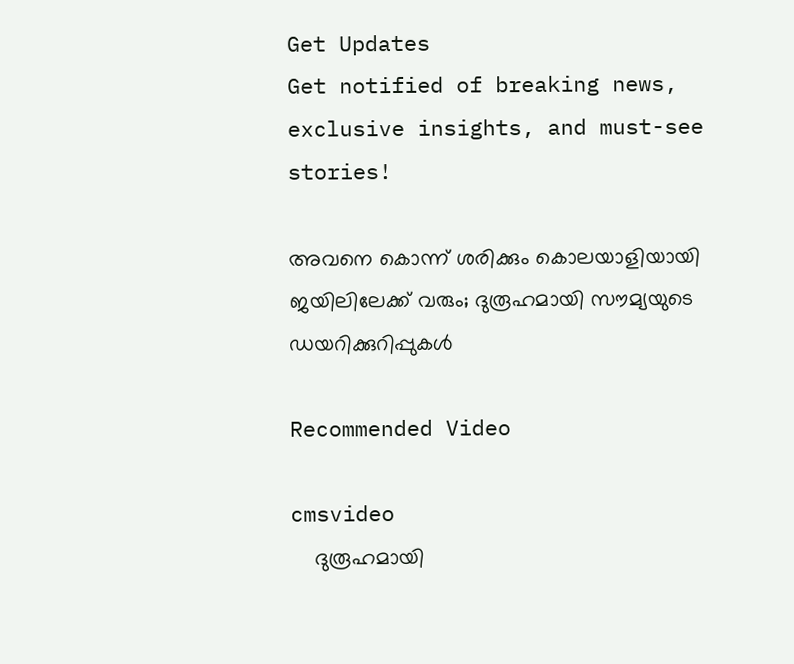Get Updates
Get notified of breaking news, exclusive insights, and must-see stories!

അവനെ കൊന്ന് ശരിക്കും കൊലയാളിയായി ജയിലിലേക്ക് വരും; ദുരൂഹമായി സൗമ്യയുടെ ഡയറിക്കുറിപ്പുകൾ

Recommended Video

cmsvideo
    ദുരൂഹമായി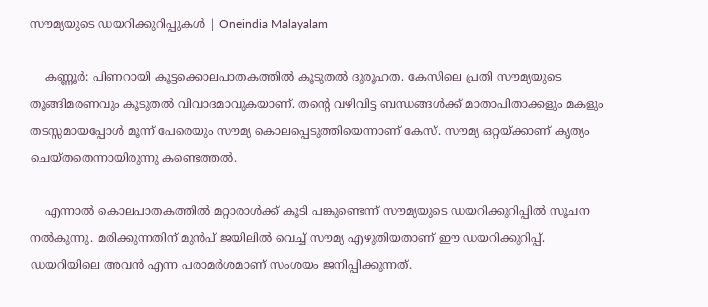സൗമ്യയുടെ ഡയറിക്കുറിപ്പുകൾ | Oneindia Malayalam

    കണ്ണൂർ: പിണറായി കൂട്ടക്കൊലപാതകത്തിൽ കൂടുതൽ ദുരൂഹത. കേസിലെ പ്രതി സൗമ്യയുടെ തൂങ്ങിമരണവും കൂടുതൽ വിവാദമാവുകയാണ്. തന്റെ വഴിവിട്ട ബന്ധങ്ങൾക്ക് മാതാപിതാക്കളും മകളും തടസ്സമായപ്പോൾ മൂന്ന് പേരെയും സൗമ്യ കൊലപ്പെടുത്തിയെന്നാണ് കേസ്. സൗമ്യ ഒറ്റയ്ക്കാണ് കൃത്യം ചെയ്തതെന്നായിരുന്നു കണ്ടെത്തൽ.

    എന്നാൽ കൊലപാതകത്തിൽ മറ്റാരാൾക്ക് കൂടി പങ്കുണ്ടെന്ന് സൗമ്യയുടെ ഡയറിക്കുറിപ്പിൽ സൂചന നൽകുന്നു. മരിക്കുന്നതിന് മുൻപ് ജയിലിൽ വെച്ച് സൗമ്യ എഴുതിയതാണ് ഈ ഡയറിക്കുറിപ്പ്. ഡയറിയിലെ അവൻ എന്ന പരാമർശമാണ് സംശയം ജനിപ്പിക്കുന്നത്.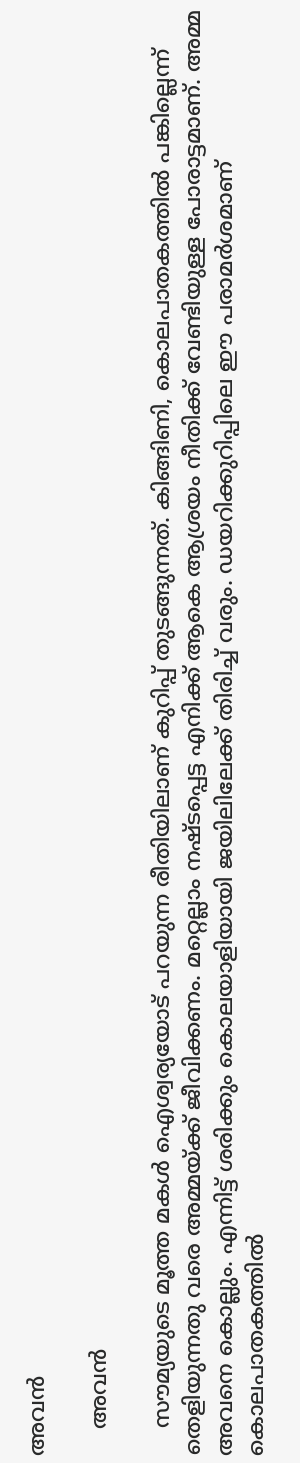അവൻ

    അവൻ

    സൗമ്യയുടെ മൂത്ത മകൾ ഐശ്വര്യയോട് പറയുന്ന രീതിയിലാണ് കുറിപ്പ് തുടങ്ങുന്നത്. കിങ്ങിണി, കൊലപാതകത്തിൽ പങ്കില്ലെന്ന് തെളിയുന്നതു വരെ അമ്മയ്ക്ക് ജീവിക്കണം. മറ്റെല്ലാം നഷ്ടപ്പെട്ട എനിക്ക് ആകെ ആശ്രയം നീതിക്ക് വേണ്ടിയുള്ള പോരാട്ടമാണ്. അമ്മ അവനെ കൊല്ലും. എന്നിട്ട് ശരിക്കും കൊലയാളിയായി ജയിലിലേക്ക് തിരിച്ച് വരും. ഡയറിക്കുറിപ്പിലെ ഈ പരാമർശമാണ് കൊലപാതകത്തിൽ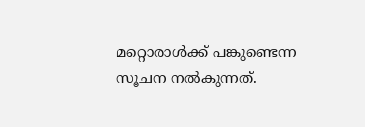മറ്റൊരാൾക്ക് പങ്കുണ്ടെന്ന സൂചന നൽകുന്നത്.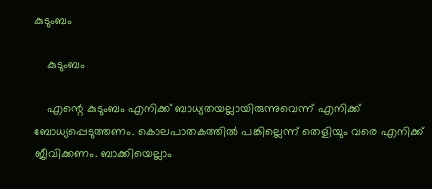കുടുംബം

    കുടുംബം

    എന്റെ കുടുംബം എനിക്ക് ബാധ്യതയല്ലായിരുന്നുവെന്ന് എനിക്ക് ബോധ്യപ്പെടുത്തണം. കൊലപാതകത്തിൽ പങ്കില്ലെന്ന് തെളിയും വരെ എനിക്ക് ജീവിക്കണം. ബാക്കിയെല്ലാം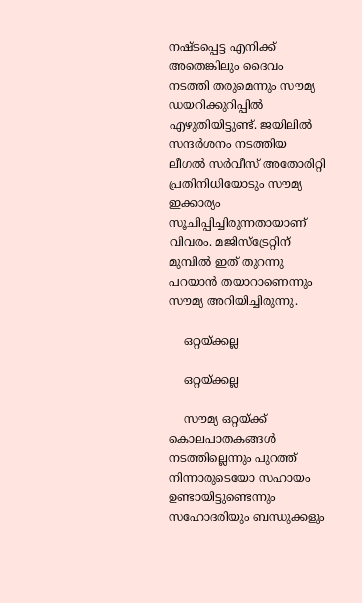നഷ്ടപ്പെട്ട എനിക്ക് അതെങ്കിലും ദൈവം നടത്തി തരുമെന്നും സൗമ്യ ഡയറിക്കുറിപ്പിൽ എഴുതിയിട്ടുണ്ട്. ജയിലിൽ സന്ദർശനം നടത്തിയ ലീഗൽ സർവീസ് അതോരിറ്റി പ്രതിനിധിയോടും സൗമ്യ ഇക്കാര്യം സൂചിപ്പിച്ചിരുന്നതായാണ് വിവരം. മജിസ്ട്രേറ്റിന് മുമ്പിൽ ഇത് തുറന്നു പറയാൻ തയാറാണെന്നും സൗമ്യ അറിയിച്ചിരുന്നു.

    ഒറ്റയ്ക്കല്ല

    ഒറ്റയ്ക്കല്ല

    സൗമ്യ ഒറ്റയ്ക്ക് കൊലപാതകങ്ങൾ നടത്തില്ലെന്നും പുറത്ത് നിന്നാരുടെയോ സഹായം ഉണ്ടായിട്ടുണ്ടെന്നും സഹോദരിയും ബന്ധുക്കളും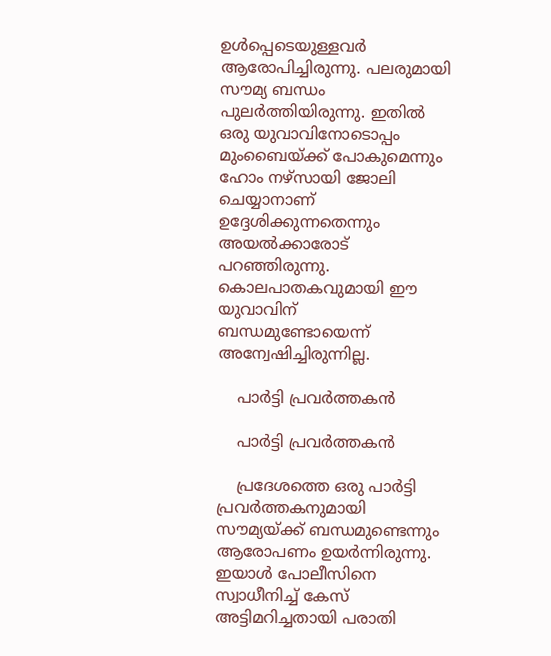ഉൾപ്പെടെയുള്ളവർ ആരോപിച്ചിരുന്നു. പലരുമായി സൗമ്യ ബന്ധം പുലർത്തിയിരുന്നു. ഇതിൽ ഒരു യുവാവിനോടൊപ്പം മുംബൈയ്ക്ക് പോകുമെന്നും ഹോം നഴ്സായി ജോലി ചെയ്യാനാണ് ഉദ്ദേശിക്കുന്നതെന്നും അയൽക്കാരോട് പറഞ്ഞിരുന്നു. കൊലപാതകവുമായി ഈ യുവാവിന് ബന്ധമുണ്ടോയെന്ന് അന്വേഷിച്ചിരുന്നില്ല.

    പാർട്ടി പ്രവർത്തകൻ

    പാർട്ടി പ്രവർത്തകൻ

    പ്രദേശത്തെ ഒരു പാർട്ടി പ്രവർത്തകനുമായി സൗമ്യയ്ക്ക് ബന്ധമുണ്ടെന്നും ആരോപണം ഉയർന്നിരുന്നു. ഇയാൾ പോലീസിനെ സ്വാധീനിച്ച് കേസ് അട്ടിമറിച്ചതായി പരാതി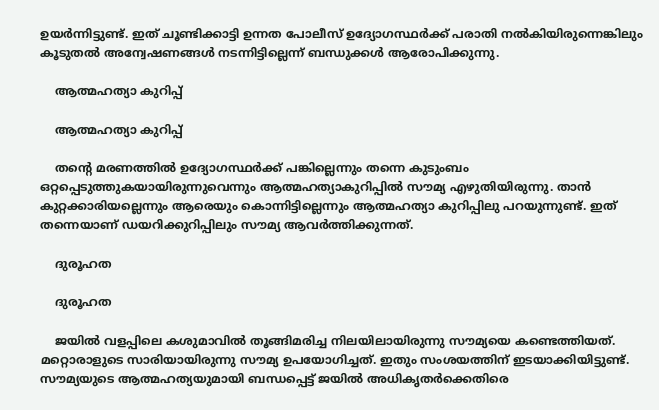ഉയർന്നിട്ടുണ്ട്. ഇത് ചൂണ്ടിക്കാട്ടി ഉന്നത പോലീസ് ഉദ്യോഗസ്ഥർക്ക് പരാതി നൽകിയിരുന്നെങ്കിലും കൂടുതൽ അന്വേഷണങ്ങൾ നടന്നിട്ടില്ലെന്ന് ബന്ധുക്കൾ ആരോപിക്കുന്നു.

    ആത്മഹത്യാ കുറിപ്പ്

    ആത്മഹത്യാ കുറിപ്പ്

    തന്റെ മരണത്തിൽ ഉദ്യോഗസ്ഥർക്ക് പങ്കില്ലെന്നും തന്നെ കുടുംബം ഒറ്റപ്പെടുത്തുകയായിരുന്നുവെന്നും ആത്മഹത്യാകുറിപ്പിൽ സൗമ്യ എഴുതിയിരുന്നു. താൻ കുറ്റക്കാരിയല്ലെന്നും ആരെയും കൊന്നിട്ടില്ലെന്നും ആത്മഹത്യാ കുറിപ്പിലു പറയുന്നുണ്ട്. ഇത് തന്നെയാണ് ഡയറിക്കുറിപ്പിലും സൗമ്യ ആവർത്തിക്കുന്നത്.

    ദുരൂഹത

    ദുരൂഹത

    ജയിൽ വളപ്പിലെ കശുമാവിൽ തൂങ്ങിമരിച്ച നിലയിലായിരുന്നു സൗമ്യയെ കണ്ടെത്തിയത്. മറ്റൊരാളുടെ സാരിയായിരുന്നു സൗമ്യ ഉപയോഗിച്ചത്. ഇതും സംശയത്തിന് ഇടയാക്കിയിട്ടുണ്ട്. സൗമ്യയുടെ ആത്മഹത്യയുമായി ബന്ധപ്പെട്ട് ജയിൽ അധികൃതർക്കെതിരെ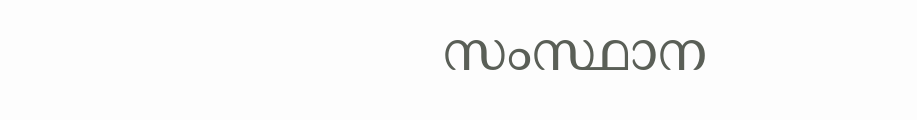സംസ്ഥാന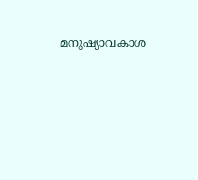മനുഷ്യാവകാശ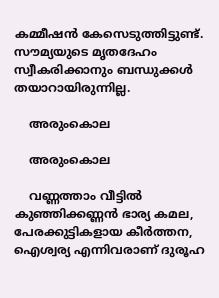കമ്മീഷൻ കേസെടുത്തിട്ടുണ്ട്. സൗമ്യയുടെ മൃതദേഹം സ്വീകരിക്കാനും ബന്ധുക്കൾ തയാറായിരുന്നില്ല.

    അരുംകൊല

    അരുംകൊല

    വണ്ണത്താം വീട്ടിൽ കുഞ്ഞിക്കണ്ണൻ ഭാര്യ കമല, പേരക്കുട്ടികളായ കീർത്തന, ഐശ്വര്യ എന്നിവരാണ് ദുര‌ൂഹ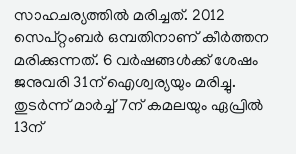സാഹചര്യത്തിൽ മരിച്ചത്. 2012 സെപ്റ്റംബർ ഒമ്പതിനാണ് കീർത്തന മരിക്കുന്നത്. 6 വർഷങ്ങൾക്ക് ശേഷം ജനുവരി 31ന് ഐശ്വര്യയും മരിച്ചു. തുടർന്ന് മാർച്ച് 7ന് കമലയും ഏപ്രിൽ 13ന്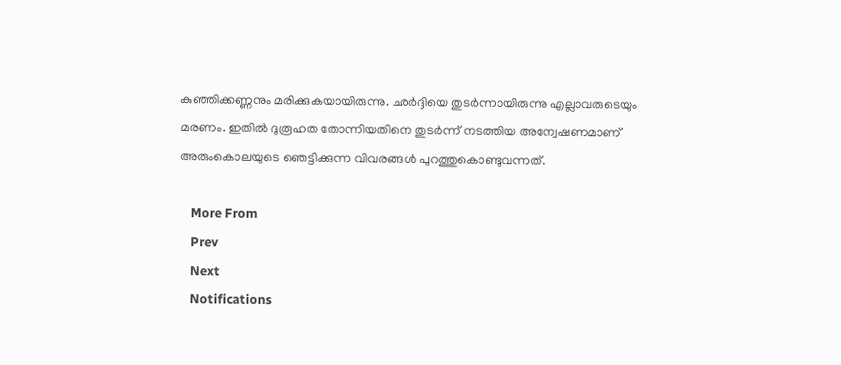കുഞ്ഞിക്കണ്ണനും മരിക്കുകയായിരുന്നു. ഛർദ്ദിയെ തുടർന്നായിരുന്നു എല്ലാവരുടെയും മരണം. ഇതിൽ ദുരൂഹത തോന്നിയതിനെ തുടർന്ന് നടത്തിയ അന്വേഷണമാണ് അരുംകൊലയുടെ ഞെട്ടിക്കുന്ന വിവരങ്ങൾ പുറത്തുകൊണ്ടുവന്നത്.

    More From
    Prev
    Next
    Notifications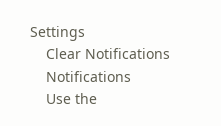Settings
    Clear Notifications
    Notifications
    Use the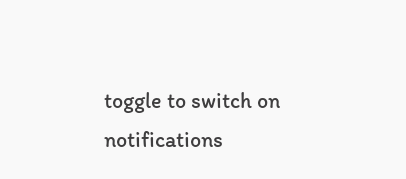toggle to switch on notifications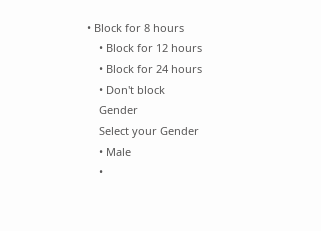• Block for 8 hours
    • Block for 12 hours
    • Block for 24 hours
    • Don't block
    Gender
    Select your Gender
    • Male
    •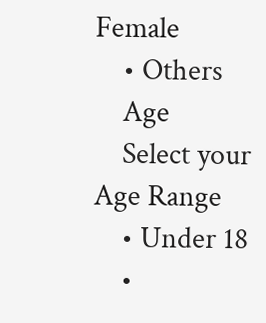Female
    • Others
    Age
    Select your Age Range
    • Under 18
    •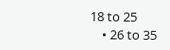18 to 25
    • 26 to 35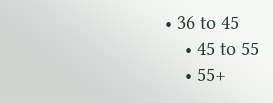• 36 to 45
    • 45 to 55
    • 55+